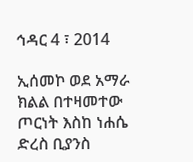ኅዳር 4 ፣ 2014

ኢሰመኮ ወደ አማራ ክልል በተዛመተው ጦርነት እስከ ነሐሴ ድረስ ቢያንስ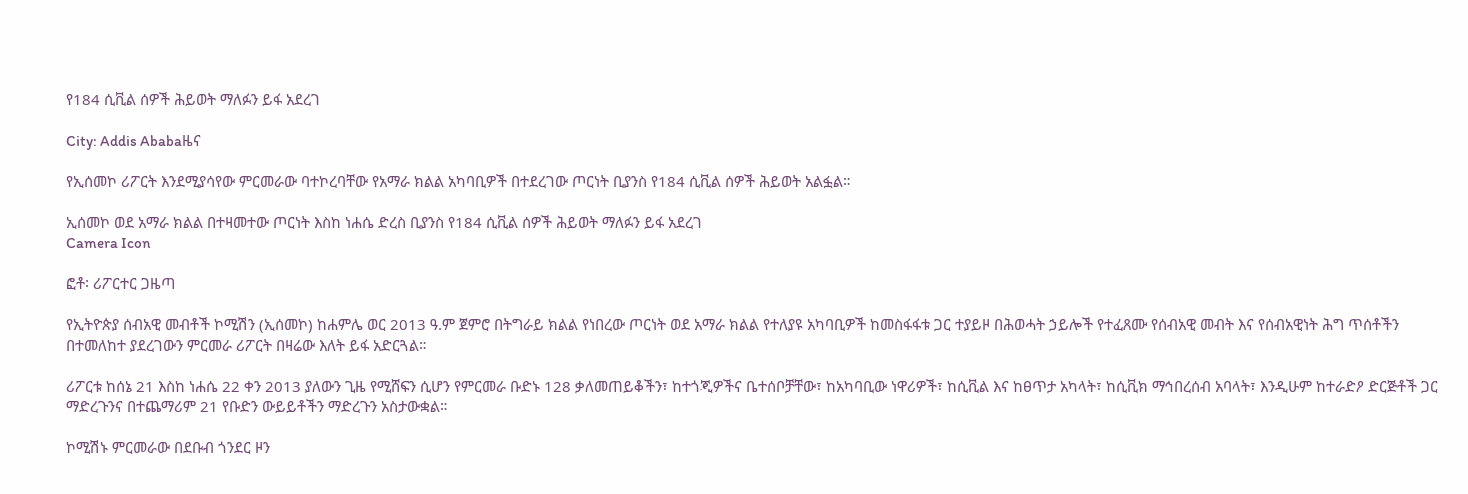የ184 ሲቪል ሰዎች ሕይወት ማለፉን ይፋ አደረገ

City: Addis Ababaዜና

የኢሰመኮ ሪፖርት እንደሚያሳየው ምርመራው ባተኮረባቸው የአማራ ክልል አካባቢዎች በተደረገው ጦርነት ቢያንስ የ184 ሲቪል ሰዎች ሕይወት አልፏል።

ኢሰመኮ ወደ አማራ ክልል በተዛመተው ጦርነት እስከ ነሐሴ ድረስ ቢያንስ የ184 ሲቪል ሰዎች ሕይወት ማለፉን ይፋ አደረገ
Camera Icon

ፎቶ፡ ሪፖርተር ጋዜጣ

የኢትዮጵያ ሰብአዊ መብቶች ኮሚሽን (ኢሰመኮ) ከሐምሌ ወር 2013 ዓ.ም ጀምሮ በትግራይ ክልል የነበረው ጦርነት ወደ አማራ ክልል የተለያዩ አካባቢዎች ከመስፋፋቱ ጋር ተያይዞ በሕወሓት ኃይሎች የተፈጸሙ የሰብአዊ መብት እና የሰብአዊነት ሕግ ጥሰቶችን በተመለከተ ያደረገውን ምርመራ ሪፖርት በዛሬው እለት ይፋ አድርጓል።

ሪፖርቱ ከሰኔ 21 እስከ ነሐሴ 22 ቀን 2013 ያለውን ጊዜ የሚሸፍን ሲሆን የምርመራ ቡድኑ 128 ቃለመጠይቆችን፣ ከተጎጂዎችና ቤተሰቦቻቸው፣ ከአካባቢው ነዋሪዎች፣ ከሲቪል እና ከፀጥታ አካላት፣ ከሲቪክ ማኅበረሰብ አባላት፣ እንዲሁም ከተራድዖ ድርጅቶች ጋር ማድረጉንና በተጨማሪም 21 የቡድን ውይይቶችን ማድረጉን አስታውቋል።

ኮሚሽኑ ምርመራው በደቡብ ጎንደር ዞን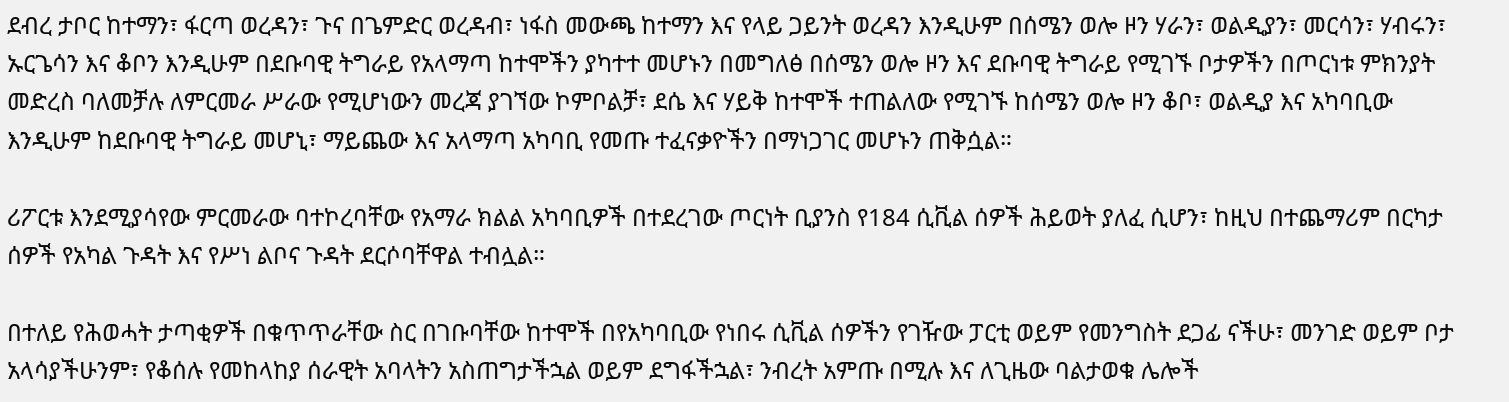ደብረ ታቦር ከተማን፣ ፋርጣ ወረዳን፣ ጉና በጌምድር ወረዳብ፣ ነፋስ መውጫ ከተማን እና የላይ ጋይንት ወረዳን እንዲሁም በሰሜን ወሎ ዞን ሃራን፣ ወልዲያን፣ መርሳን፣ ሃብሩን፣ ኡርጌሳን እና ቆቦን እንዲሁም በደቡባዊ ትግራይ የአላማጣ ከተሞችን ያካተተ መሆኑን በመግለፅ በሰሜን ወሎ ዞን እና ደቡባዊ ትግራይ የሚገኙ ቦታዎችን በጦርነቱ ምክንያት መድረስ ባለመቻሉ ለምርመራ ሥራው የሚሆነውን መረጃ ያገኘው ኮምቦልቻ፣ ደሴ እና ሃይቅ ከተሞች ተጠልለው የሚገኙ ከሰሜን ወሎ ዞን ቆቦ፣ ወልዲያ እና አካባቢው እንዲሁም ከደቡባዊ ትግራይ መሆኒ፣ ማይጨው እና አላማጣ አካባቢ የመጡ ተፈናቃዮችን በማነጋገር መሆኑን ጠቅሷል።

ሪፖርቱ እንደሚያሳየው ምርመራው ባተኮረባቸው የአማራ ክልል አካባቢዎች በተደረገው ጦርነት ቢያንስ የ184 ሲቪል ሰዎች ሕይወት ያለፈ ሲሆን፣ ከዚህ በተጨማሪም በርካታ ሰዎች የአካል ጉዳት እና የሥነ ልቦና ጉዳት ደርሶባቸዋል ተብሏል።

በተለይ የሕወሓት ታጣቂዎች በቁጥጥራቸው ስር በገቡባቸው ከተሞች በየአካባቢው የነበሩ ሲቪል ሰዎችን የገዥው ፓርቲ ወይም የመንግስት ደጋፊ ናችሁ፣ መንገድ ወይም ቦታ አላሳያችሁንም፣ የቆሰሉ የመከላከያ ሰራዊት አባላትን አስጠግታችኋል ወይም ደግፋችኋል፣ ንብረት አምጡ በሚሉ እና ለጊዜው ባልታወቁ ሌሎች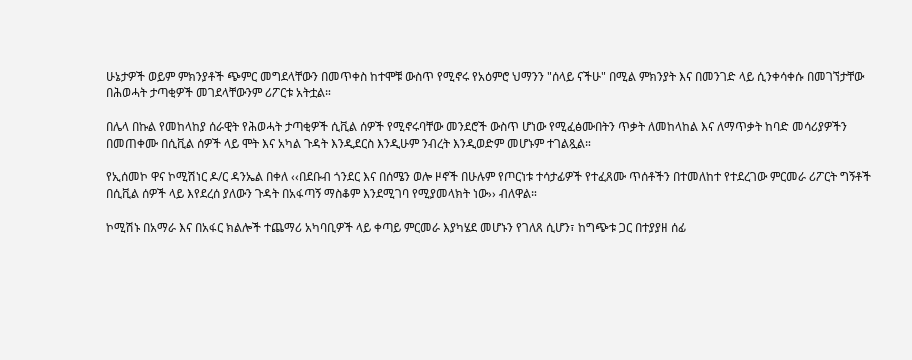ሁኔታዎች ወይም ምክንያቶች ጭምር መግደላቸውን በመጥቀስ ከተሞቹ ውስጥ የሚኖሩ የአዕምሮ ህማንን "ሰላይ ናችሁ" በሚል ምክንያት እና በመንገድ ላይ ሲንቀሳቀሱ በመገኘታቸው በሕወሓት ታጣቂዎች መገደላቸውንም ሪፖርቱ አትቷል።

በሌላ በኩል የመከላከያ ሰራዊት የሕወሓት ታጣቂዎች ሲቪል ሰዎች የሚኖሩባቸው መንደሮች ውስጥ ሆነው የሚፈፅሙበትን ጥቃት ለመከላከል እና ለማጥቃት ከባድ መሳሪያዎችን በመጠቀሙ በሲቪል ሰዎች ላይ ሞት እና አካል ጉዳት እንዲደርስ እንዲሁም ንብረት እንዲወድም መሆኑም ተገልጿል።

የኢሰመኮ ዋና ኮሚሽነር ዶ/ር ዳንኤል በቀለ ‹‹በደቡብ ጎንደር እና በሰሜን ወሎ ዞኖች በሁሉም የጦርነቱ ተሳታፊዎች የተፈጸሙ ጥሰቶችን በተመለከተ የተደረገው ምርመራ ሪፖርት ግኝቶች በሲቪል ሰዎች ላይ እየደረሰ ያለውን ጉዳት በአፋጣኝ ማስቆም እንደሚገባ የሚያመላክት ነው›› ብለዋል።

ኮሚሽኑ በአማራ እና በአፋር ክልሎች ተጨማሪ አካባቢዎች ላይ ቀጣይ ምርመራ እያካሄደ መሆኑን የገለጸ ሲሆን፣ ከግጭቱ ጋር በተያያዘ ሰፊ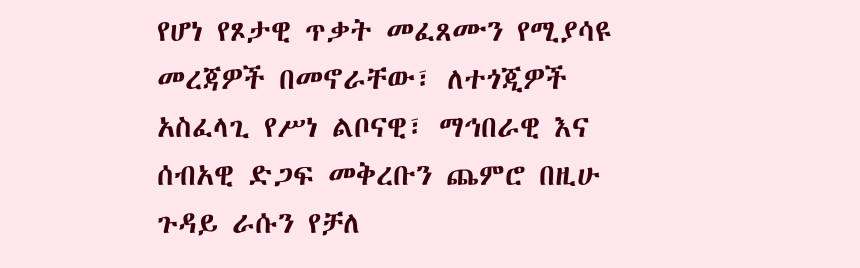የሆነ የጾታዊ ጥቃት መፈጸሙን የሚያሳዩ መረጃዎች በመኖራቸው፣ ለተጎጂዎች አስፈላጊ የሥነ ልቦናዊ፣ ማኅበራዊ እና ሰብአዊ ድጋፍ መቅረቡን ጨምሮ በዚሁ ጉዳይ ራሱን የቻለ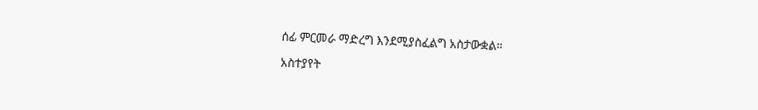ሰፊ ምርመራ ማድረግ እንደሚያስፈልግ አስታውቋል።

አስተያየት